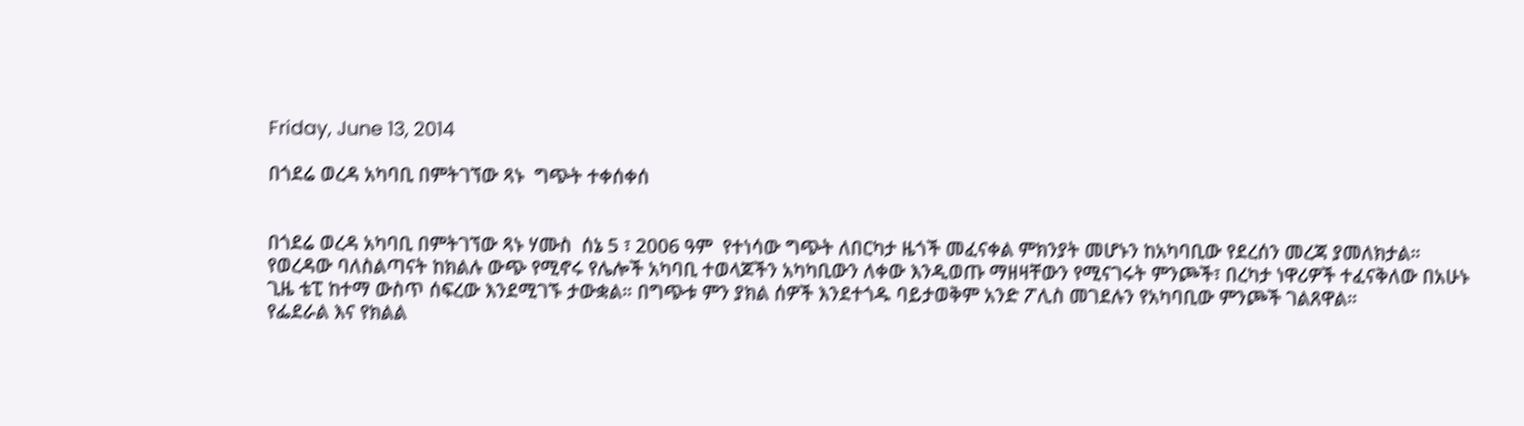Friday, June 13, 2014

በጎደሬ ወረዳ አካባቢ በምትገኘው ጻኑ  ግጭት ተቀሰቀሰ


በጎደሬ ወረዳ አካባቢ በምትገኘው ጻኑ ሃሙስ  ሰኔ 5 ፣ 2006 ዓም  የተነሳው ግጭት ለበርካታ ዜጎች መፈናቀል ምክንያት መሆኑን ከአካባቢው የደረሰን መረጃ ያመለክታል።
የወረዳው ባለስልጣናት ከክልሉ ውጭ የሚኖሩ የሌሎች አካባቢ ተወላጆችን አካካቢውን ለቀው እንዲወጡ ማዘዛቸውን የሚናገሩት ምንጮች፣ በረካታ ነዋሪዎች ተፈናቅለው በአሁኑ ጊዜ ቴፒ ከተማ ውስጥ ሰፍረው እንደሚገኙ ታውቋል። በግጭቱ ምን ያክል ሰዎች እንደተጎዱ ባይታወቅም አንድ ፖሊስ መገደሉን የአካባቢው ምንጮች ገልጸዋል።
የፌደራል እና የክልል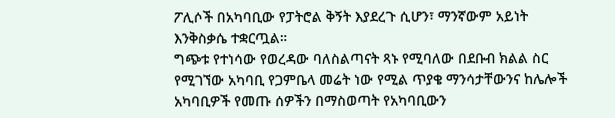ፖሊሶች በአካባቢው የፓትሮል ቅኝት እያደረጉ ሲሆን፣ ማንኛውም አይነት እንቅስቃሴ ተቋርጧል።
ግጭቱ የተነሳው የወረዳው ባለስልጣናት ጻኑ የሚባለው በደቡብ ክልል ስር የሚገኘው አካባቢ የጋምቤላ መሬት ነው የሚል ጥያቄ ማንሳታቸውንና ከሌሎች አካባቢዎች የመጡ ሰዎችን በማስወጣት የአካባቢውን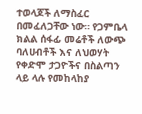ተወላጆች ለማስፈር በመፈለጋቸው ነው። የጋምቤላ ክልል ሰፋፊ መሬቶች ለውጭ ባለሀብቶች እና ለህወሃት የቀድሞ ታጋዮችና በስልጣን ላይ ላሉ የመከላከያ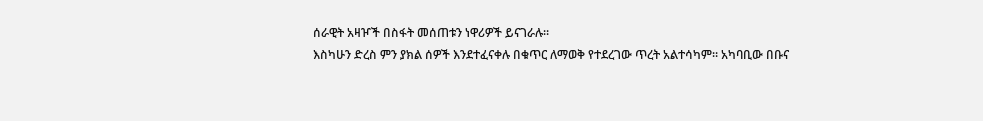ሰራዊት አዛዦች በስፋት መሰጠቱን ነዋሪዎች ይናገራሉ።
እስካሁን ድረስ ምን ያክል ሰዎች እንደተፈናቀሉ በቁጥር ለማወቅ የተደረገው ጥረት አልተሳካም። አካባቢው በቡና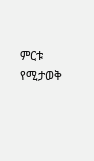ምርቱ የሚታወቅ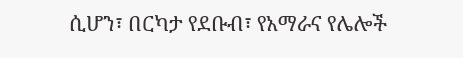ሲሆን፣ በርካታ የደቡብ፣ የአማራና የሌሎች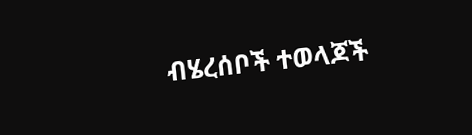ብሄረሰቦች ተወላጆች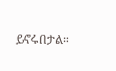ይኖሩበታል።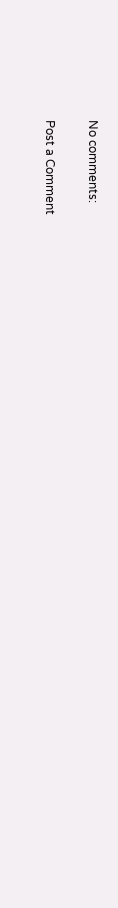No comments:

Post a Comment